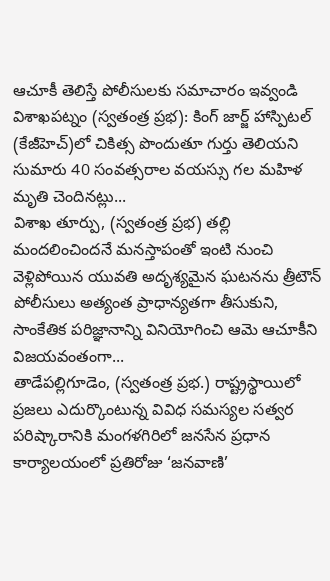ఆచూకీ తెలిస్తే పోలీసులకు సమాచారం ఇవ్వండి విశాఖపట్నం (స్వతంత్ర ప్రభ): కింగ్ జార్జ్ హాస్పిటల్ (కేజీహెచ్)లో చికిత్స పొందుతూ గుర్తు తెలియని సుమారు 40 సంవత్సరాల వయస్సు గల మహిళ మృతి చెందినట్లు...
విశాఖ తూర్పు, (స్వతంత్ర ప్రభ) తల్లి మందలించిందనే మనస్తాపంతో ఇంటి నుంచి వెళ్లిపోయిన యువతి అదృశ్యమైన ఘటనను త్రీటౌన్ పోలీసులు అత్యంత ప్రాధాన్యతగా తీసుకుని, సాంకేతిక పరిజ్ఞానాన్ని వినియోగించి ఆమె ఆచూకీని విజయవంతంగా...
తాడేపల్లిగూడెం, (స్వతంత్ర ప్రభ.) రాష్ట్రస్థాయిలో ప్రజలు ఎదుర్కొంటున్న వివిధ సమస్యల సత్వర పరిష్కారానికి మంగళగిరిలో జనసేన ప్రధాన కార్యాలయంలో ప్రతిరోజు ‘జనవాణి’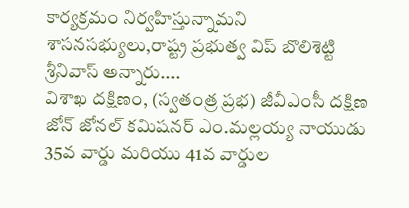కార్యక్రమం నిర్వహిస్తున్నామని శాసనసభ్యులు,రాష్ట్ర ప్రభుత్వ విప్ బొలిశెట్టి శ్రీనివాస్ అన్నారు....
విశాఖ దక్షిణం, (స్వతంత్ర ప్రభ) జీవీఎంసీ దక్షిణ జోన్ జోనల్ కమిషనర్ ఎం.మల్లయ్య నాయుడు 35వ వార్డు మరియు 41వ వార్డుల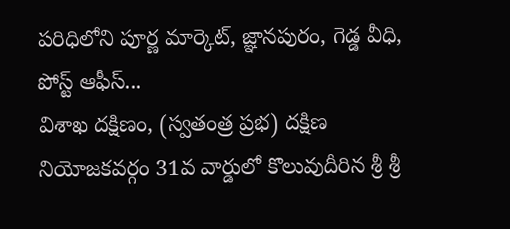పరిధిలోని పూర్ణ మార్కెట్, జ్ఞానపురం, గెడ్డ వీధి, పోస్ట్ ఆఫీస్...
విశాఖ దక్షిణం, (స్వతంత్ర ప్రభ) దక్షిణ నియోజకవర్గం 31వ వార్డులో కొలువుదీరిన శ్రీ శ్రీ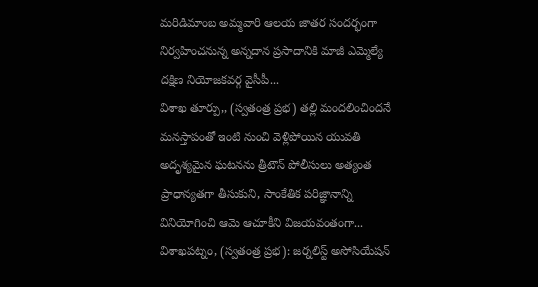మరిడిమాంబ అమ్మవారి ఆలయ జాతర సందర్భంగా నిర్వహించనున్న అన్నదాన ప్రసాదానికి మాజీ ఎమ్మెల్యే దక్షిణ నియోజకవర్గ వైసీపీ...
విశాఖ తూర్పు,, (స్వతంత్ర ప్రభ) తల్లి మందలించిందనే మనస్తాపంతో ఇంటి నుంచి వెళ్లిపోయిన యువతి అదృశ్యమైన ఘటనను త్రీటౌన్ పోలీసులు అత్యంత ప్రాధాన్యతగా తీసుకుని, సాంకేతిక పరిజ్ఞానాన్ని వినియోగించి ఆమె ఆచూకీని విజయవంతంగా...
విశాఖపట్నం, (స్వతంత్ర ప్రభ): జర్నలిస్ట్ అసోసియేషన్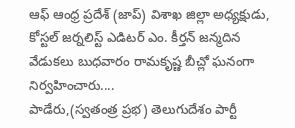ఆఫ్ ఆంధ్ర ప్రదేశ్ (జాప్) విశాఖ జిల్లా అధ్యక్షుడు, కోస్టల్ జర్నలిస్ట్ ఎడిటర్ ఎం. కీర్తన్ జన్మదిన వేడుకలు బుధవారం రామకృష్ణ బీచ్లో ఘనంగా నిర్వహించారు....
పాడేరు,(స్వతంత్ర ప్రభ) తెలుగుదేశం పార్టీ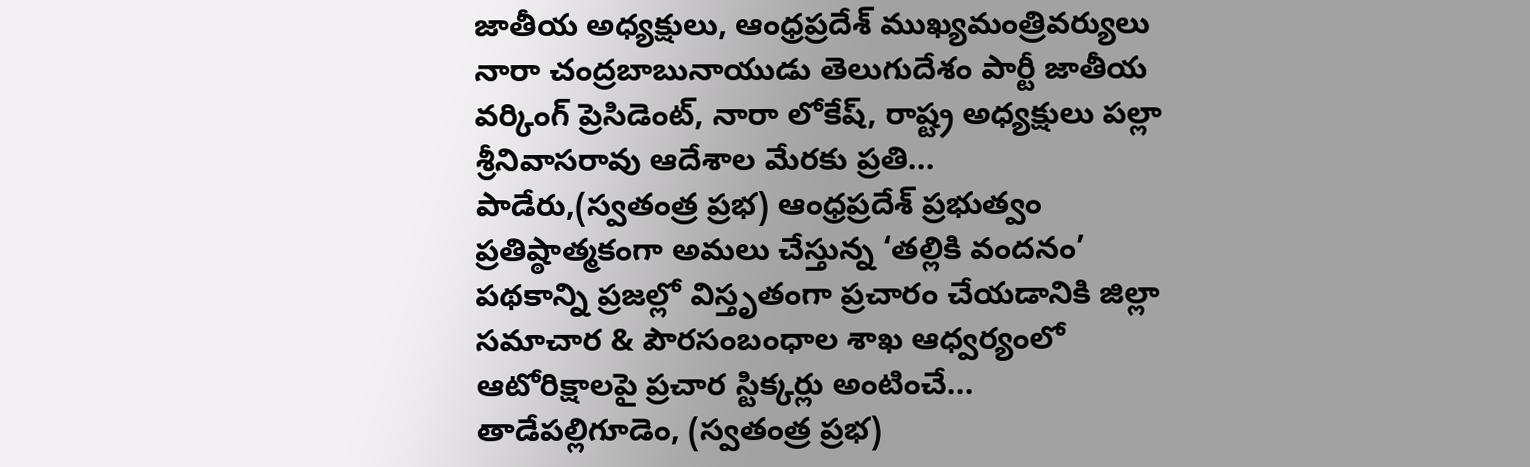జాతీయ అధ్యక్షులు, ఆంధ్రప్రదేశ్ ముఖ్యమంత్రివర్యులు నారా చంద్రబాబునాయుడు తెలుగుదేశం పార్టీ జాతీయ వర్కింగ్ ప్రెసిడెంట్, నారా లోకేష్, రాష్ట్ర అధ్యక్షులు పల్లా శ్రీనివాసరావు ఆదేశాల మేరకు ప్రతి...
పాడేరు,(స్వతంత్ర ప్రభ) ఆంధ్రప్రదేశ్ ప్రభుత్వం ప్రతిష్ఠాత్మకంగా అమలు చేస్తున్న ‘తల్లికి వందనం’ పథకాన్ని ప్రజల్లో విస్తృతంగా ప్రచారం చేయడానికి జిల్లా సమాచార & పౌరసంబంధాల శాఖ ఆధ్వర్యంలో ఆటోరిక్షాలపై ప్రచార స్టిక్కర్లు అంటించే...
తాడేపల్లిగూడెం, (స్వతంత్ర ప్రభ)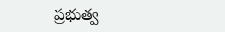ప్రభుత్వ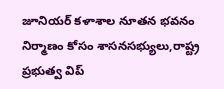జూనియర్ కళాశాల నూతన భవనం నిర్మాణం కోసం శాసనసభ్యులు,రాష్ట్ర ప్రభుత్వ విప్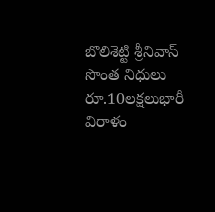బొలిశెట్టి శ్రీనివాస్ సొంత నిధులు రూ.10లక్షలుభారీ విరాళం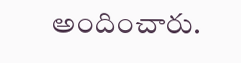అందించారు.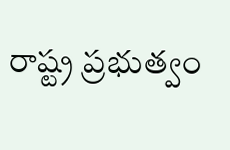రాష్ట్ర ప్రభుత్వం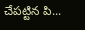చేపట్టిన పి...